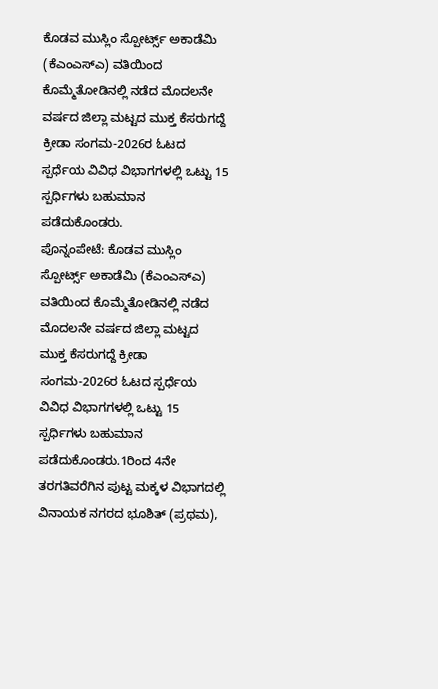ಕೊಡವ ಮುಸ್ಲಿಂ ಸ್ಪೋರ್ಟ್ಸ್ ಅಕಾಡೆಮಿ (ಕೆಎಂಎಸ್ಎ) ವತಿಯಿಂದ ಕೊಮ್ಮೆತೋಡಿನಲ್ಲಿ ನಡೆದ ಮೊದಲನೇ ವರ್ಷದ ಜಿಲ್ಲಾ ಮಟ್ಟದ ಮುಕ್ತ ಕೆಸರುಗದ್ದೆ ಕ್ರೀಡಾ ಸಂಗಮ-2026ರ ಓಟದ ಸ್ಪರ್ಧೆಯ ವಿವಿಧ ವಿಭಾಗಗಳಲ್ಲಿ ಒಟ್ಟು 15 ಸ್ಪರ್ಧಿಗಳು ಬಹುಮಾನ ಪಡೆದುಕೊಂಡರು.
ಪೊನ್ನಂಪೇಟೆ: ಕೊಡವ ಮುಸ್ಲಿಂ ಸ್ಪೋರ್ಟ್ಸ್ ಅಕಾಡೆಮಿ (ಕೆಎಂಎಸ್ಎ) ವತಿಯಿಂದ ಕೊಮ್ಮೆತೋಡಿನಲ್ಲಿ ನಡೆದ ಮೊದಲನೇ ವರ್ಷದ ಜಿಲ್ಲಾ ಮಟ್ಟದ ಮುಕ್ತ ಕೆಸರುಗದ್ದೆ ಕ್ರೀಡಾ ಸಂಗಮ-2026ರ ಓಟದ ಸ್ಪರ್ಧೆಯ ವಿವಿಧ ವಿಭಾಗಗಳಲ್ಲಿ ಒಟ್ಟು 15 ಸ್ಪರ್ಧಿಗಳು ಬಹುಮಾನ ಪಡೆದುಕೊಂಡರು.1ರಿಂದ 4ನೇ ತರಗತಿವರೆಗಿನ ಪುಟ್ಟ ಮಕ್ಕಳ ವಿಭಾಗದಲ್ಲಿ ವಿನಾಯಕ ನಗರದ ಭೂಶಿತ್ (ಪ್ರಥಮ),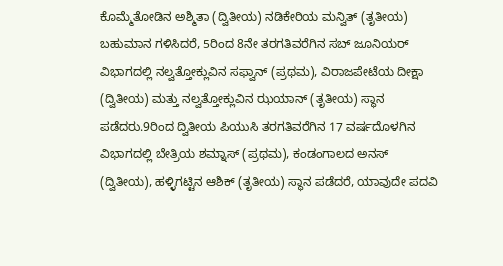ಕೊಮ್ಮೆತೋಡಿನ ಅಶ್ಮಿತಾ (ದ್ವಿತೀಯ) ನಡಿಕೇರಿಯ ಮನ್ವಿತ್ (ತೃತೀಯ) ಬಹುಮಾನ ಗಳಿಸಿದರೆ, 5ರಿಂದ 8ನೇ ತರಗತಿವರೆಗಿನ ಸಬ್ ಜೂನಿಯರ್ ವಿಭಾಗದಲ್ಲಿ ನಲ್ವತ್ತೋಕ್ಲುವಿನ ಸಫ್ವಾನ್ (ಪ್ರಥಮ), ವಿರಾಜಪೇಟೆಯ ದೀಕ್ಷಾ (ದ್ವಿತೀಯ) ಮತ್ತು ನಲ್ವತ್ತೋಕ್ಲುವಿನ ಝಯಾನ್ (ತೃತೀಯ) ಸ್ಥಾನ ಪಡೆದರು.9ರಿಂದ ದ್ವಿತೀಯ ಪಿಯುಸಿ ತರಗತಿವರೆಗಿನ 17 ವರ್ಷದೊಳಗಿನ ವಿಭಾಗದಲ್ಲಿ ಬೇತ್ರಿಯ ಶಮ್ನಾಸ್ (ಪ್ರಥಮ), ಕಂಡಂಗಾಲದ ಅನಸ್ (ದ್ವಿತೀಯ), ಹಳ್ಳಿಗಟ್ಟಿನ ಆಶಿಕ್ (ತೃತೀಯ) ಸ್ಥಾನ ಪಡೆದರೆ, ಯಾವುದೇ ಪದವಿ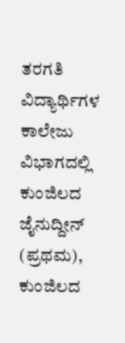ತರಗತಿ ವಿದ್ಯಾರ್ಥಿಗಳ ಕಾಲೇಜು ವಿಭಾಗದಲ್ಲಿ ಕುಂಜಿಲದ ಜೈನುದ್ದೀನ್ (ಪ್ರಥಮ), ಕುಂಜಿಲದ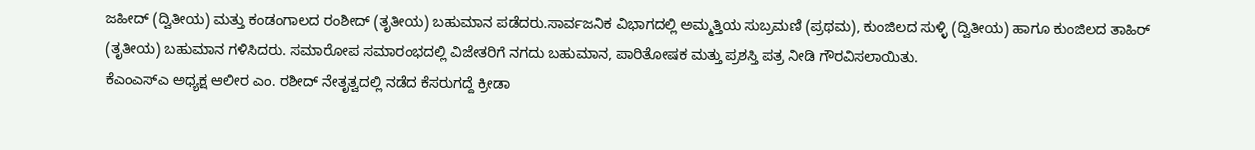ಜಹೀದ್ (ದ್ವಿತೀಯ) ಮತ್ತು ಕಂಡಂಗಾಲದ ರಂಶೀದ್ (ತೃತೀಯ) ಬಹುಮಾನ ಪಡೆದರು.ಸಾರ್ವಜನಿಕ ವಿಭಾಗದಲ್ಲಿ ಅಮ್ಮತ್ತಿಯ ಸುಬ್ರಮಣಿ (ಪ್ರಥಮ), ಕುಂಜಿಲದ ಸುಳ್ಳಿ (ದ್ವಿತೀಯ) ಹಾಗೂ ಕುಂಜಿಲದ ತಾಹಿರ್ (ತೃತೀಯ) ಬಹುಮಾನ ಗಳಿಸಿದರು. ಸಮಾರೋಪ ಸಮಾರಂಭದಲ್ಲಿ ವಿಜೇತರಿಗೆ ನಗದು ಬಹುಮಾನ, ಪಾರಿತೋಷಕ ಮತ್ತು ಪ್ರಶಸ್ತಿ ಪತ್ರ ನೀಡಿ ಗೌರವಿಸಲಾಯಿತು.
ಕೆಎಂಎಸ್ಎ ಅಧ್ಯಕ್ಷ ಆಲೀರ ಎಂ. ರಶೀದ್ ನೇತೃತ್ವದಲ್ಲಿ ನಡೆದ ಕೆಸರುಗದ್ದೆ ಕ್ರೀಡಾ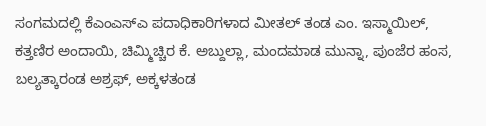ಸಂಗಮದಲ್ಲಿ ಕೆಎಂಎಸ್ಎ ಪದಾಧಿಕಾರಿಗಳಾದ ಮೀತಲ್ ತಂಡ ಎಂ. ಇಸ್ಮಾಯಿಲ್, ಕತ್ತಣಿರ ಅಂದಾಯಿ, ಚಿಮ್ಮಿಚ್ಚಿರ ಕೆ. ಅಬ್ದುಲ್ಲಾ, ಮಂದಮಾಡ ಮುನ್ನಾ, ಪುಂಜೆರ ಹಂಸ, ಬಲ್ಯತ್ಕಾರಂಡ ಅಶ್ರಫ್, ಅಕ್ಕಳತಂಡ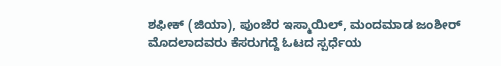ಶಫೀಕ್ (ಜಿಯಾ), ಪುಂಜೆರ ಇಸ್ಮಾಯಿಲ್, ಮಂದಮಾಡ ಜಂಶೀರ್ ಮೊದಲಾದವರು ಕೆಸರುಗದ್ದೆ ಓಟದ ಸ್ಪರ್ಧೆಯ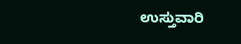ಉಸ್ತುವಾರಿ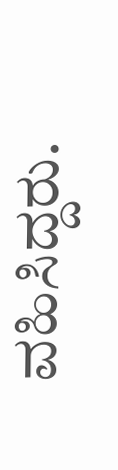ವಹಿಸಿದ್ದರು.